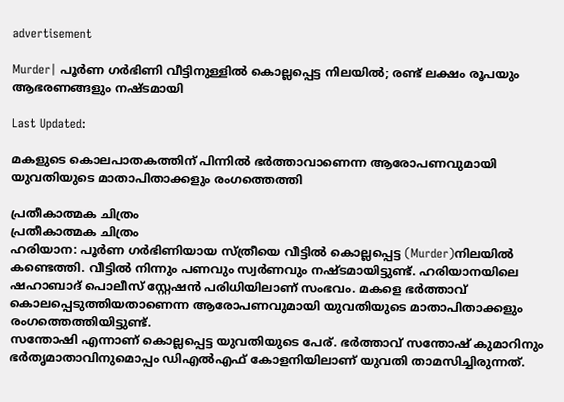advertisement

Murder| പൂർണ ഗർഭിണി വീട്ടിനുള്ളിൽ കൊല്ലപ്പെട്ട നിലയിൽ; രണ്ട് ലക്ഷം രൂപയും ആഭരണങ്ങളും നഷ്ടമായി

Last Updated:

മകളുടെ കൊലപാതകത്തിന് പിന്നിൽ ഭർത്താവാണെന്ന ആരോപണവുമായി യുവതിയുടെ മാതാപിതാക്കളും രംഗത്തെത്തി

പ്രതീകാത്മക ചിത്രം
പ്രതീകാത്മക ചിത്രം
ഹരിയാന: പൂർണ ഗർഭിണിയായ സ്ത്രീയെ വീട്ടിൽ കൊല്ലപ്പെട്ട (Murder)നിലയിൽ കണ്ടെത്തി. വീട്ടിൽ നിന്നും പണവും സ്വർണവും നഷ്ടമായിട്ടുണ്ട്. ഹരിയാനയിലെ ഷഹാബാദ് പൊലീസ് സ്റ്റേഷൻ പരിധിയിലാണ് സംഭവം. മകളെ ഭർത്താവ് കൊലപ്പെടുത്തിയതാണെന്ന ആരോപണവുമായി യുവതിയുടെ മാതാപിതാക്കളും രംഗത്തെത്തിയിട്ടുണ്ട്.
സന്തോഷി എന്നാണ് കൊല്ലപ്പെട്ട യുവതിയുടെ പേര്. ഭർത്താവ് സന്തോഷ് കുമാറിനും ഭർതൃമാതാവിനുമൊപ്പം ഡിഎൽഎഫ് കോളനിയിലാണ് യുവതി താമസിച്ചിരുന്നത്.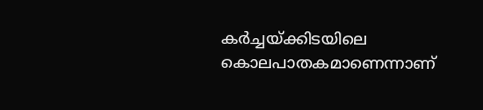കർച്ചയ്ക്കിടയിലെ കൊലപാതകമാണെന്നാണ്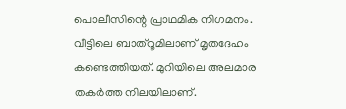പൊലീസിന്റെ പ്രാഥമിക നിഗമനം. വീട്ടിലെ ബാത്റൂമിലാണ് മൃതദേഹം കണ്ടെത്തിയത്. മുറിയിലെ അലമാര തകർത്ത നിലയിലാണ്.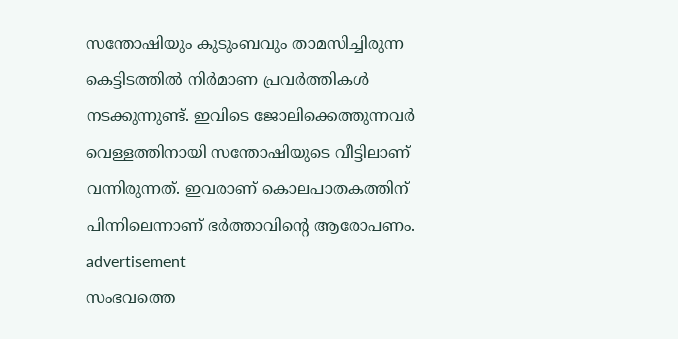സന്തോഷിയും കുടുംബവും താമസിച്ചിരുന്ന കെട്ടിടത്തിൽ നിർമാണ പ്രവർത്തികൾ നടക്കുന്നുണ്ട്. ഇവിടെ ജോലിക്കെത്തുന്നവർ വെള്ളത്തിനായി സന്തോഷിയുടെ വീട്ടിലാണ് വന്നിരുന്നത്. ഇവരാണ് കൊലപാതകത്തിന് പിന്നിലെന്നാണ് ഭർത്താവിന്റെ ആരോപണം.
advertisement
സംഭവത്തെ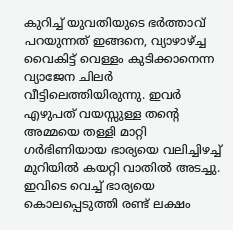കുറിച്ച് യുവതിയുടെ ഭർത്താവ് പറയുന്നത് ഇങ്ങനെ, വ്യാഴാഴ്ച്ച വൈകിട്ട് വെള്ളം കുടിക്കാനെന്ന വ്യാജേന ചിലർ വീട്ടിലെത്തിയിരുന്നു. ഇവർ എഴുപത് വയസ്സുള്ള തന്റെ അമ്മയെ തള്ളി മാറ്റി ഗർഭിണിയായ ഭാര്യയെ വലിച്ചിഴച്ച് മുറിയിൽ കയറ്റി വാതിൽ അടച്ചു. ഇവിടെ വെച്ച് ഭാര്യയെ കൊലപ്പെടുത്തി രണ്ട് ലക്ഷം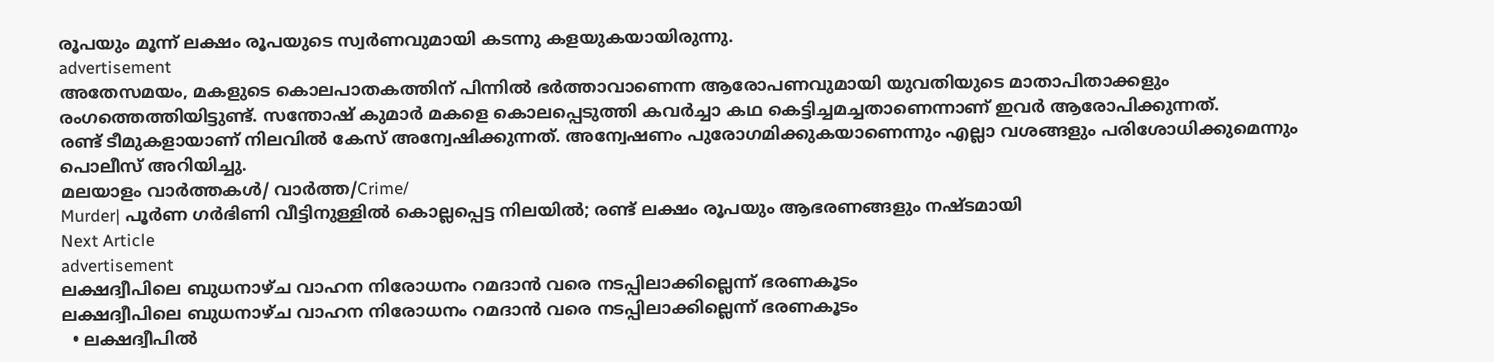രൂപയും മൂന്ന് ലക്ഷം രൂപയുടെ സ്വർണവുമായി കടന്നു കളയുകയായിരുന്നു.
advertisement
അതേസമയം, മകളുടെ കൊലപാതകത്തിന് പിന്നിൽ ഭർത്താവാണെന്ന ആരോപണവുമായി യുവതിയുടെ മാതാപിതാക്കളും രംഗത്തെത്തിയിട്ടുണ്ട്. സന്തോഷ് കുമാർ മകളെ കൊലപ്പെടുത്തി കവർച്ചാ കഥ കെട്ടിച്ചമച്ചതാണെന്നാണ് ഇവർ ആരോപിക്കുന്നത്.
രണ്ട് ടീമുകളായാണ് നിലവിൽ കേസ് അന്വേഷിക്കുന്നത്. അന്വേഷണം പുരോഗമിക്കുകയാണെന്നും എല്ലാ വശങ്ങളും പരിശോധിക്കുമെന്നും പൊലീസ് അറിയിച്ചു.
മലയാളം വാർത്തകൾ/ വാർത്ത/Crime/
Murder| പൂർണ ഗർഭിണി വീട്ടിനുള്ളിൽ കൊല്ലപ്പെട്ട നിലയിൽ; രണ്ട് ലക്ഷം രൂപയും ആഭരണങ്ങളും നഷ്ടമായി
Next Article
advertisement
ലക്ഷദ്വീപിലെ ബുധനാഴ്ച വാഹന നിരോധനം റമദാൻ വരെ നടപ്പിലാക്കില്ലെന്ന് ഭരണകൂടം
ലക്ഷദ്വീപിലെ ബുധനാഴ്ച വാഹന നിരോധനം റമദാൻ വരെ നടപ്പിലാക്കില്ലെന്ന് ഭരണകൂടം
  • ലക്ഷദ്വീപിൽ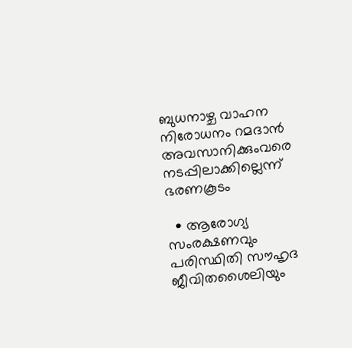ബുധനാഴ്ച വാഹന നിരോധനം റമദാൻ അവസാനിക്കുംവരെ നടപ്പിലാക്കില്ലെന്ന് ഭരണകൂടം

  • ആരോഗ്യ സംരക്ഷണവും പരിസ്ഥിതി സൗഹൃദ ജീവിതശൈലിയും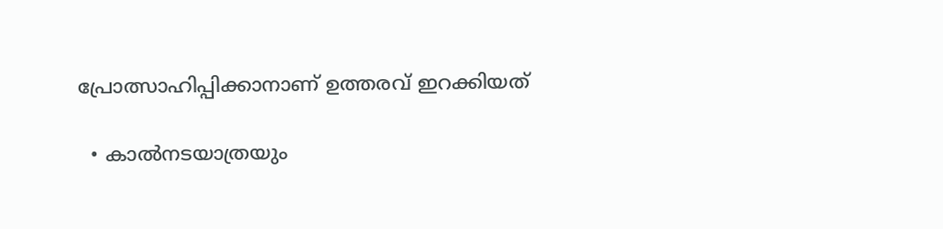പ്രോത്സാഹിപ്പിക്കാനാണ് ഉത്തരവ് ഇറക്കിയത്

  • കാൽനടയാത്രയും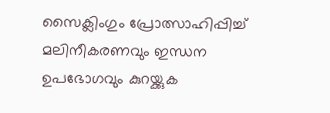സൈക്ലിംഗും പ്രോത്സാഹിപ്പിച്ച് മലിനീകരണവും ഇന്ധന ഉപഭോഗവും കുറയ്ക്കുക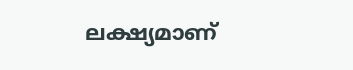ലക്ഷ്യമാണ്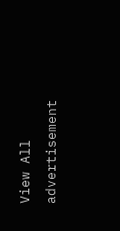View All
advertisement